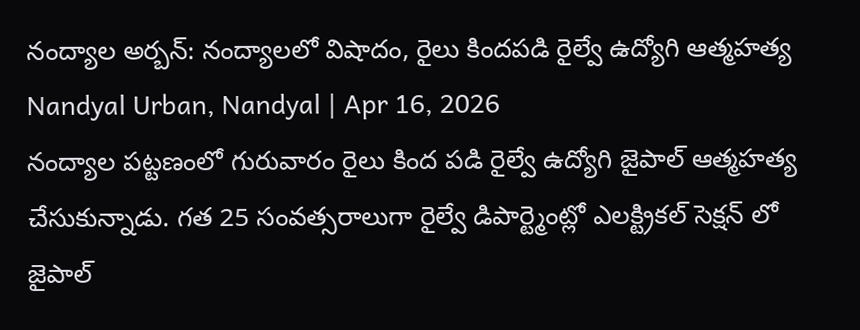నంద్యాల అర్బన్: నంద్యాలలో విషాదం, రైలు కిందపడి రైల్వే ఉద్యోగి ఆత్మహత్య
Nandyal Urban, Nandyal | Apr 16, 2026
నంద్యాల పట్టణంలో గురువారం రైలు కింద పడి రైల్వే ఉద్యోగి జైపాల్ ఆత్మహత్య చేసుకున్నాడు. గత 25 సంవత్సరాలుగా రైల్వే డిపార్ట్మెంట్లో ఎలక్ట్రికల్ సెక్షన్ లో జైపాల్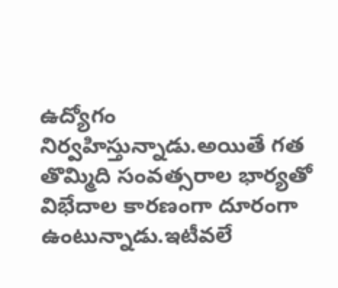ఉద్యోగం నిర్వహిస్తున్నాడు.అయితే గత తొమ్మిది సంవత్సరాల భార్యతో విభేదాల కారణంగా దూరంగా ఉంటున్నాడు.ఇటీవలే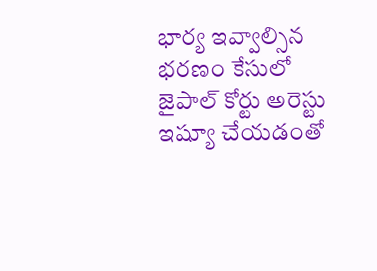భార్య ఇవ్వాల్సిన భరణం కేసులో జైపాల్ కోర్టు అరెస్టు ఇష్యూ చేయడంతో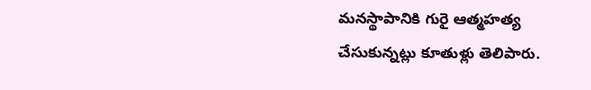మనస్థాపానికి గురై ఆత్మహత్య చేసుకున్నట్లు కూతుళ్లు తెలిపారు.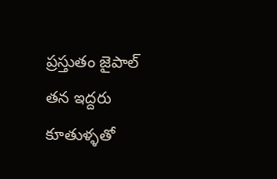ప్రస్తుతం జైపాల్ తన ఇద్దరు కూతుళ్ళతో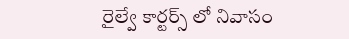రైల్వే కార్టర్స్ లో నివాసం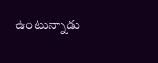ఉంటున్నాడు